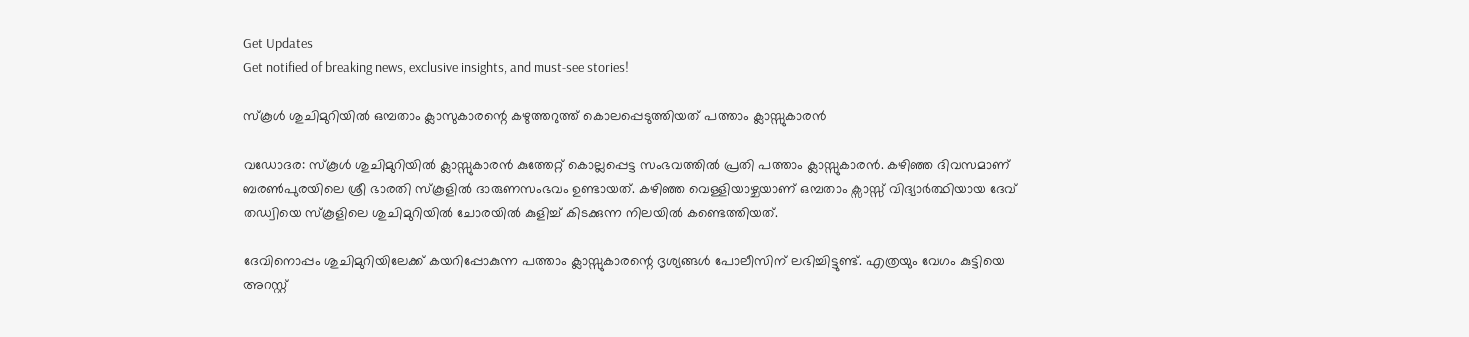Get Updates
Get notified of breaking news, exclusive insights, and must-see stories!

സ്കൂൾ ശുചിമുറിയിൽ ഒമ്പതാം ക്ലാസുകാരന്റെ കഴുത്തറുത്ത് കൊലപ്പെടുത്തിയത് പത്താം ക്ലാസ്സുകാരൻ

വഡോദര: സ്കൂൾ ശുചിമുറിയിൽ ക്ലാസ്സുകാരൻ കുത്തേറ്റ് കൊല്ലപ്പെട്ട സംഭവത്തിൽ പ്രതി പത്താം ക്ലാസ്സുകാരൻ. കഴിഞ്ഞ ദിവസമാണ് ബരൺപുരയിലെ ശ്രീ ഭാരതി സ്കൂളിൽ ദാരുണസംഭവം ഉണ്ടായത്. കഴിഞ്ഞ വെള്ളിയാഴ്ചയാണ് ഒമ്പതാം ക്സാസ്സ് വിദ്യാർത്ഥിയായ ദേവ് തഡ്വിയെ സ്കൂളിലെ ശുചിമുറിയിൽ ചോരയിൽ കുളിച്ച് കിടക്കുന്ന നിലയിൽ കണ്ടെത്തിയത്.

ദേവിനൊപ്പം ശുചിമുറിയിലേക്ക് കയറിപ്പോകുന്ന പത്താം ക്ലാസ്സുകാരന്റെ ദൃശ്യങ്ങൾ പോലീസിന് ലഭിച്ചിട്ടുണ്ട്. എത്രയും വേഗം കുട്ടിയെ അറസ്റ്റ്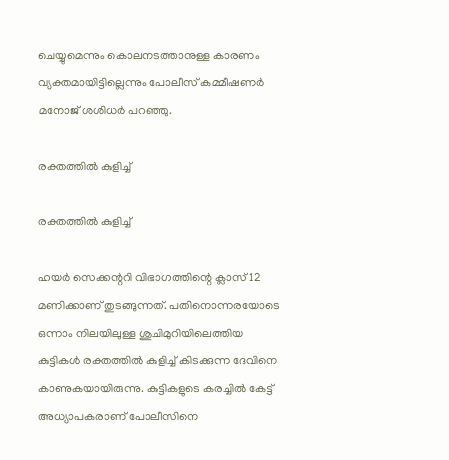ചെയ്യുമെന്നും കൊലനടത്താനുള്ള കാരണം വ്യക്തമായിട്ടില്ലെന്നും പോലീസ് കമ്മീഷണർ മനോജ് ശശിധർ പറഞ്ഞു.

രക്തത്തിൽ കുളിച്ച്

രക്തത്തിൽ കുളിച്ച്

ഹയർ സെക്കന്ററി വിഭാഗത്തിന്റെ ക്ലാസ് 12 മണിക്കാണ് തുടങ്ങുന്നത്. പതിനൊന്നരയോടെ ഒന്നാം നിലയിലുള്ള ശുചിമുറിയിലെത്തിയ കുട്ടികൾ രക്തത്തിൽ കുളിച്ച് കിടക്കുന്ന ദേവിനെ കാണുകയായിരുന്നു. കുട്ടികളുടെ കരച്ചിൽ കേട്ട് അധ്യാപകരാണ് പോലീസിനെ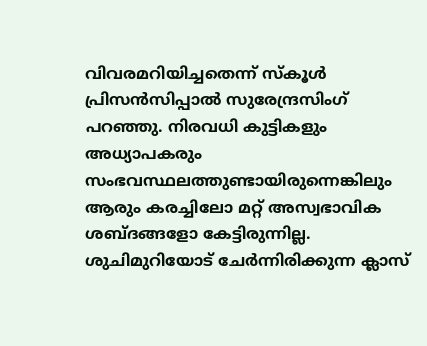വിവരമറിയിച്ചതെന്ന് സ്കൂൾ പ്രിസൻസിപ്പാൽ സുരേന്ദ്രസിംഗ് പറഞ്ഞു. നിരവധി കുട്ടികളും അധ്യാപകരും സംഭവസ്ഥലത്തുണ്ടായിരുന്നെങ്കിലും ആരും കരച്ചിലോ മറ്റ് അസ്വഭാവിക ശബ്ദങ്ങളോ കേട്ടിരുന്നില്ല. ശുചിമുറിയോട് ചേർന്നിരിക്കുന്ന ക്ലാസ്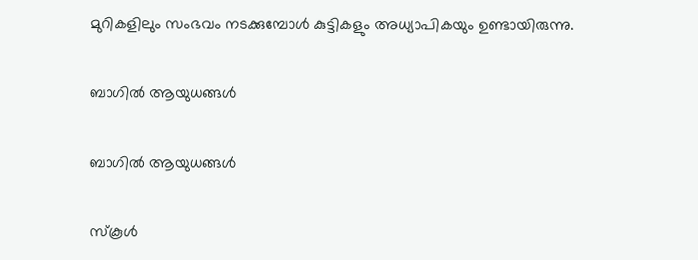മുറികളിലും സംഭവം നടക്കുമ്പോൾ കുട്ടികളും അധ്യാപികയും ഉണ്ടായിരുന്നു.

ബാഗിൽ ആയുധങ്ങൾ

ബാഗിൽ ആയുധങ്ങൾ

സ്കൂൾ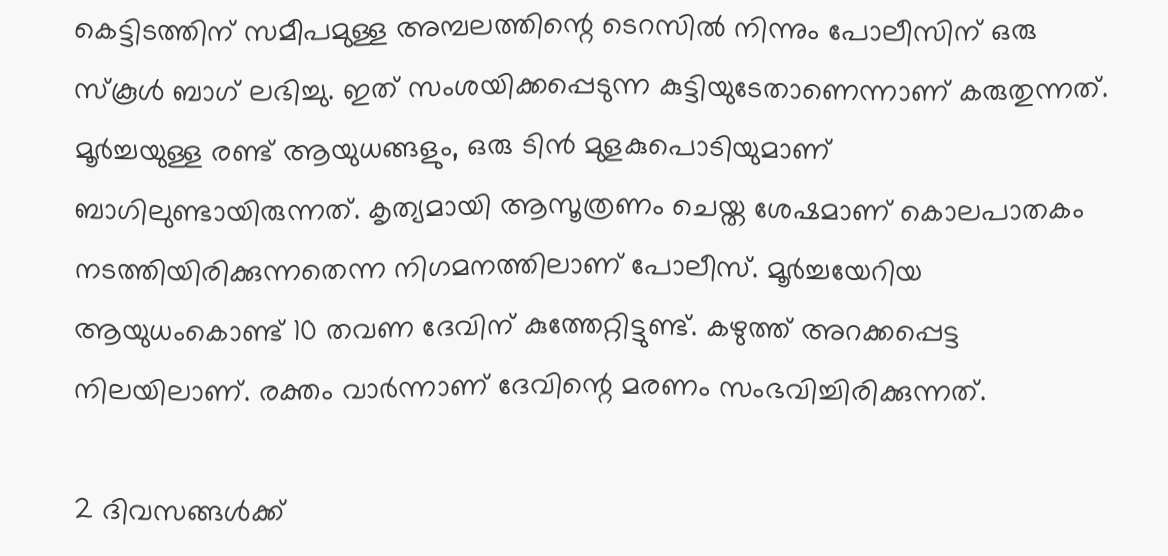കെട്ടിടത്തിന് സമീപമുള്ള അമ്പലത്തിന്റെ ടെറസിൽ നിന്നും പോലീസിന് ഒരു സ്കൂൾ ബാഗ് ലഭിച്ചു. ഇത് സംശയിക്കപ്പെടുന്ന കുട്ടിയുടേതാണെന്നാണ് കരുതുന്നത്. മൂർച്ചയുള്ള രണ്ട് ആയുധങ്ങളും, ഒരു ടിൻ മുളകുപൊടിയുമാണ് ബാഗിലുണ്ടായിരുന്നത്. കൃത്യമായി ആസൂത്രണം ചെയ്ത ശേഷമാണ് കൊലപാതകം നടത്തിയിരിക്കുന്നതെന്ന നിഗമനത്തിലാണ് പോലീസ്. മൂർച്ചയേറിയ ആയുധംകൊണ്ട് 10 തവണ ദേവിന് കുത്തേറ്റിട്ടുണ്ട്. കഴുത്ത് അറക്കപ്പെട്ട നിലയിലാണ്. രക്തം വാർന്നാണ് ദേവിന്റെ മരണം സംഭവിച്ചിരിക്കുന്നത്.

2 ദിവസങ്ങൾക്ക്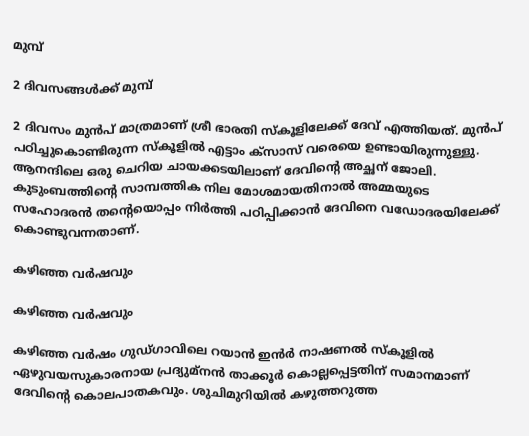മുമ്പ്

2 ദിവസങ്ങൾക്ക് മുമ്പ്

2 ദിവസം മുൻപ് മാത്രമാണ് ശ്രീ ഭാരതി സ്കൂളിലേക്ക് ദേവ് എത്തിയത്. മുൻപ് പഠിച്ചുകൊണ്ടിരുന്ന സ്കൂളിൽ എട്ടാം ക്സാസ് വരെയെ ഉണ്ടായിരുന്നുള്ളു. ആനന്ദിലെ ഒരു ചെറിയ ചായക്കടയിലാണ് ദേവിന്റെ അച്ഛന് ജോലി. കുടുംബത്തിന്റെ സാമ്പത്തിക നില മോശമായതിനാൽ അമ്മയുടെ സഹോദരൻ തന്റെയൊപ്പം നിർത്തി പഠിപ്പിക്കാൻ ദേവിനെ വഡോദരയിലേക്ക് കൊണ്ടുവന്നതാണ്.

കഴിഞ്ഞ വർഷവും

കഴിഞ്ഞ വർഷവും

കഴിഞ്ഞ വർഷം ഗുഡ്ഗാവിലെ റയാൻ ഇൻർ നാഷണൽ സ്കൂളിൽ ഏഴുവയസുകാരനായ പ്രദ്യുമ്നൻ താക്കൂർ കൊല്ലപ്പെട്ടതിന് സമാനമാണ് ദേവിന്റെ കൊലപാതകവും. ശുചിമുറിയിൽ കഴുത്തറുത്ത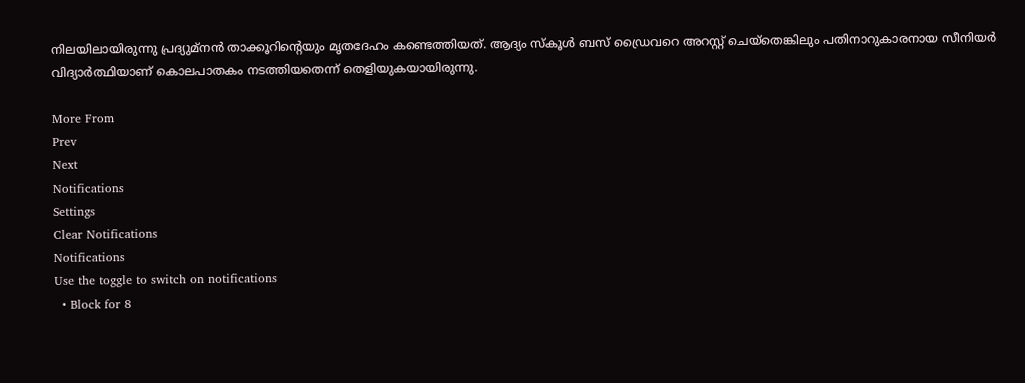നിലയിലായിരുന്നു പ്രദ്യുമ്നൻ താക്കൂറിന്റെയും മൃതദേഹം കണ്ടെത്തിയത്. ആദ്യം സ്കൂൾ ബസ് ഡ്രൈവറെ അറസ്റ്റ് ചെയ്തെങ്കിലും പതിനാറുകാരനായ സീനിയർ വിദ്യാർത്ഥിയാണ് കൊലപാതകം നടത്തിയതെന്ന് തെളിയുകയായിരുന്നു.

More From
Prev
Next
Notifications
Settings
Clear Notifications
Notifications
Use the toggle to switch on notifications
  • Block for 8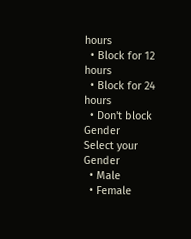hours
  • Block for 12 hours
  • Block for 24 hours
  • Don't block
Gender
Select your Gender
  • Male
  • Female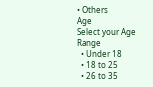• Others
Age
Select your Age Range
  • Under 18
  • 18 to 25
  • 26 to 35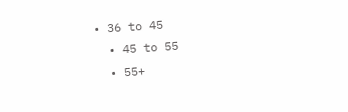• 36 to 45
  • 45 to 55
  • 55+